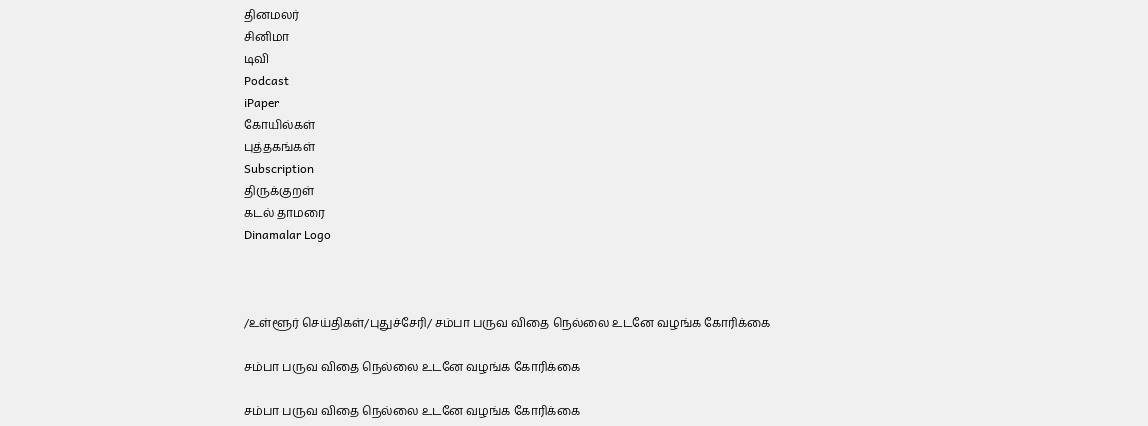தினமலர்
சினிமா
டிவி
Podcast
iPaper
கோயில்கள்
புத்தகங்கள்
Subscription
திருக்குறள்
கடல் தாமரை
Dinamalar Logo



/உள்ளூர் செய்திகள்/புதுச்சேரி/ சம்பா பருவ விதை நெல்லை உடனே வழங்க கோரிக்கை

சம்பா பருவ விதை நெல்லை உடனே வழங்க கோரிக்கை

சம்பா பருவ விதை நெல்லை உடனே வழங்க கோரிக்கை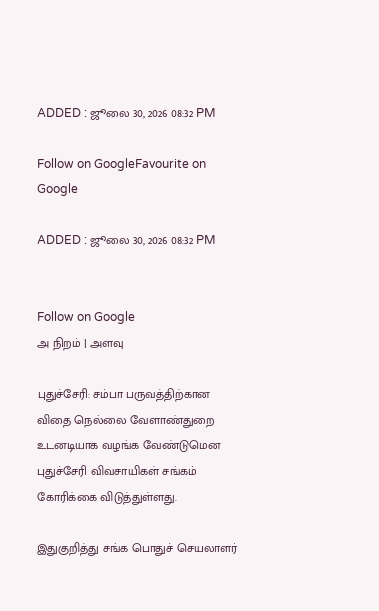ADDED : ஜூலை 30, 2026 08:32 PM

Follow on GoogleFavourite on Google

ADDED : ஜூலை 30, 2026 08:32 PM


Follow on Google
அ நிறம் | அளவு

புதுச்சேரி: சம்பா பருவத்திற்கான விதை நெல்லை வேளாண்துறை உடனடியாக வழங்க வேண்டுமென புதுச்சேரி விவசாயிகள் சங்கம் கோரிக்கை விடுத்துள்ளது.

இதுகுறித்து சங்க பொதுச் செயலாளர்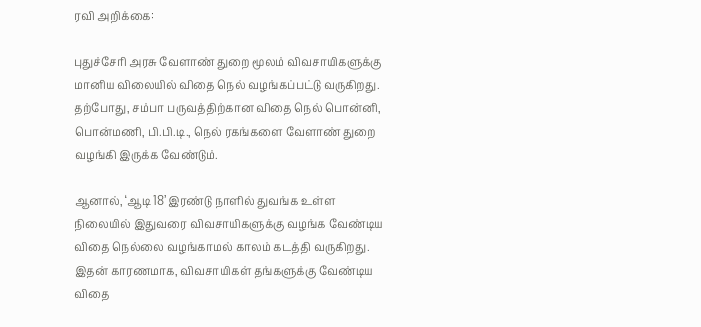ரவி அறிக்கை:

புதுச்சேரி அரசு வேளாண் துறை மூலம் விவசாயிகளுக்கு மானிய விலையில் விதை நெல் வழங்கப்பட்டு வருகிறது. தற்போது, சம்பா பருவத்திற்கான விதை நெல் பொன்னி, பொன்மணி, பி.பி.டி., நெல் ரகங்களை வேளாண் துறை வழங்கி இருக்க வேண்டும்.

ஆனால், ‘ஆடி 18’ இரண்டு நாளில் துவங்க உள்ள நிலையில் இதுவரை விவசாயிகளுக்கு வழங்க வேண்டிய விதை நெல்லை வழங்காமல் காலம் கடத்தி வருகிறது. இதன் காரணமாக, விவசாயிகள் தங்களுக்கு வேண்டிய விதை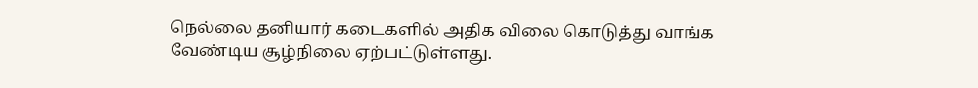நெல்லை தனியார் கடைகளில் அதிக விலை கொடுத்து வாங்க வேண்டிய சூழ்நிலை ஏற்பட்டுள்ளது.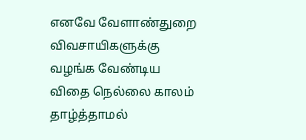எனவே வேளாண்துறை விவசாயிகளுக்கு வழங்க வேண்டிய விதை நெல்லை காலம் தாழ்த்தாமல்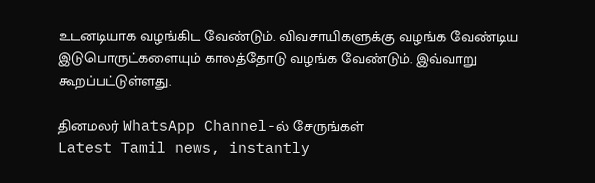உடனடியாக வழங்கிட வேண்டும். விவசாயிகளுக்கு வழங்க வேண்டிய இடுபொருட்களையும் காலத்தோடு வழங்க வேண்டும். இவ்வாறு கூறப்பட்டுள்ளது.

தினமலர் WhatsApp Channel-ல் சேருங்கள்
Latest Tamil news, instantly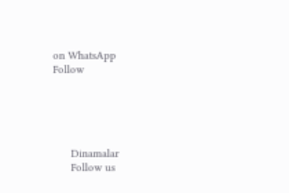on WhatsApp
Follow





      Dinamalar
      Follow us